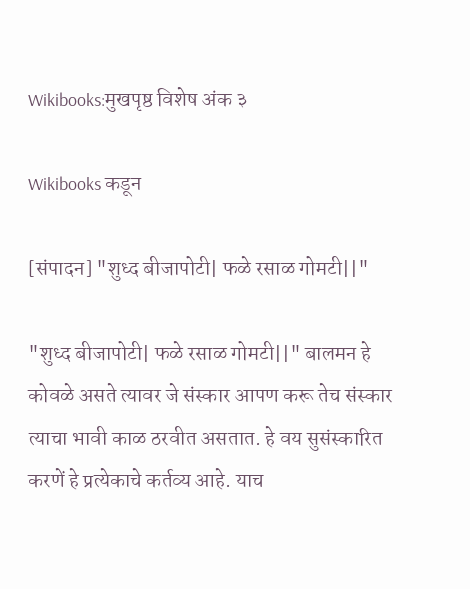Wikibooks:मुखपृष्ठ विशेष अंक ३

Wikibooks कडून

[संपादन] "शुध्द बीजापोटी| फळे रसाळ गोमटी||"

"शुध्द बीजापोटी| फळे रसाळ गोमटी||" बालमन हे कोवळे असते त्यावर जे संस्कार आपण करू तेच संस्कार त्याचा भावी काळ ठरवीत असतात. हे वय सुसंस्कारित करणें हे प्रत्येकाचे कर्तव्य आहे. याच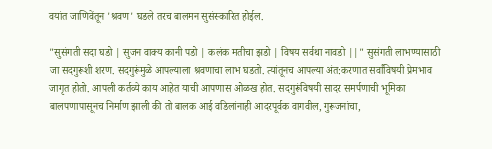वयांत जाणिवेंतून 'श्रवण' घडले तरच बालमन सुसंस्कारित होईल.

"सुसंगती सदा घडो | सुजन वाक्य कानी पडो | कलंक मतीचा झडो | विषय सर्वथा नावडो ||" सुसंगती लाभण्यासाठी जा सदगुरूशी शरण. सदगुरूंमुळे आपल्याला श्रवणाचा लाभ घडतो. त्यांतूनच आपल्या अंत:करणात सर्वांविषयी प्रेमभाव जागृत होतो. आपली कर्तव्ये काय आहेत याची आपणास ओळख होत. सदगुरूंविषयी सादर समर्पणाची भूमिका बालपणापासूनच निर्माण झाली की तो बालक आई वडिलांनाही आदरपूर्वक वागवील, गुरूजनांचा,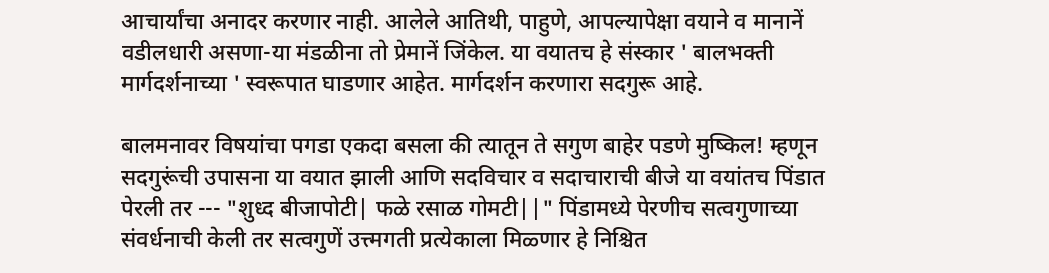आचार्यांचा अनादर करणार नाही. आलेले आतिथी, पाहुणे, आपल्यापेक्षा वयाने व मानानें वडीलधारी असणा-या मंडळीना तो प्रेमानें जिंकेल. या वयातच हे संस्कार ' बालभक्ती मार्गदर्शनाच्या ' स्वरूपात घाडणार आहेत. मार्गदर्शन करणारा सदगुरू आहे.

बालमनावर विषयांचा पगडा एकदा बसला की त्यातून ते सगुण बाहेर पडणे मुष्किल! म्हणून सदगुरूंची उपासना या वयात झाली आणि सदविचार व सदाचाराची बीजे या वयांतच पिंडात पेरली तर --- "शुध्द बीजापोटी| फळे रसाळ गोमटी||" पिंडामध्ये पेरणीच सत्वगुणाच्या संवर्धनाची केली तर सत्वगुणें उत्त्मगती प्रत्येकाला मिळ्णार हे निश्चित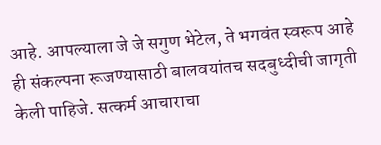आहे. आपल्याला जे जे सगुण भेटेल, ते भगवंत स्वरूप आहे ही संकल्पना रूजण्यासाठी बालवयांतच सदबुध्दीची जागृती केली पाहिजे. सत्कर्म आचाराचा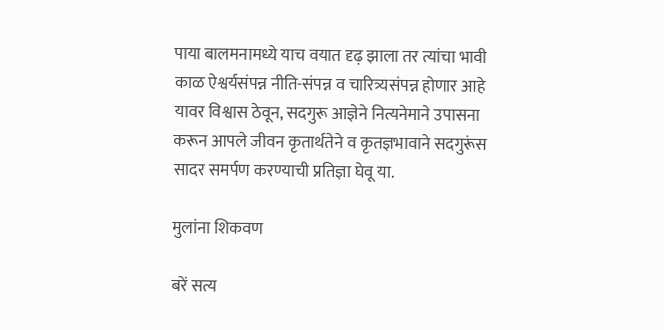पाया बालमनामध्ये याच वयात दृढ़ झाला तर त्यांचा भावी काळ ऐश्वर्यसंपन्न नीति-संपन्न व चारित्र्यसंपन्न होणार आहे यावर विश्वास ठेवून, सदगुरू आज्ञेने नित्यनेमाने उपासना करून आपले जीवन कृतार्थतेने व कृतज्ञभावाने सदगुरूंस सादर समर्पण करण्याची प्रतिज्ञा घेवू या.

मुलांना शिकवण

बरें सत्य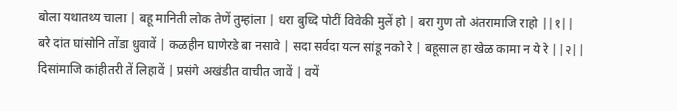बोला यथातथ्य चाला | बहू मानिती लोक तेणें तुम्हांला | धरा बुध्दि पोटीं विवेकी मुलें हो | बरा गुण तो अंतरामाजि राहो ||१||
बरे दांत घांसोनि तोंडा धुवावें | कळहीन घाणेरडे बा नसावे | सदा सर्वदा यत्न सांडू नको रे | बहूसाल हा खेळ कामा न ये रे ||२||
दिसांमाजि कांहीतरी तें लिहावें | प्रसंगे अखंडीत वाचीत जावें | वयें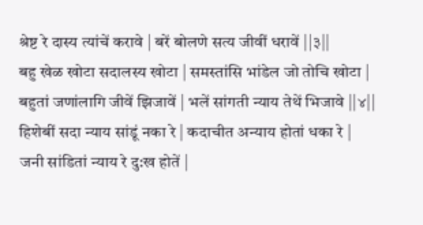श्रेष्ट रे दास्य त्यांचें करावे | बरें बोलणे सत्य जीवीं धरावें ||३||
बहु खेळ खोटा सदालस्य खोटा | समस्तांसि भांडेल जो तोचि खोटा | बहुतां जणांलागि जीवें झिजावें | भलें सांगती न्याय तेथें भिजावे ||४||
हिशेबीं सदा न्याय सांडूं नका रे | कदाचीत अन्याय होतां धका रे | जनी सांडितां न्याय रे दु:ख होतें |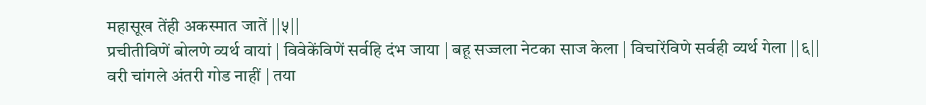महासूख तेंही अकस्मात जातें ||५||
प्रचीतीविणें बोलणे व्यर्थ वायां | विवेकेंविणें सर्वहि दंभ जाया | बहू सज्जला नेटका साज केला | विचारेंविणे सर्वही व्यर्थ गेला ||६||
वरी चांगले अंतरी गोड नाहीं | तया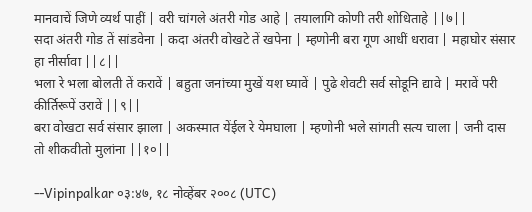मानवाचें जिणे व्यर्थ पाहीं | वरी चांगले अंतरी गोड आहे | तयालागि कोणी तरी शोधिताहे ||७||
सदा अंतरी गोड तें सांडवेना | कदा अंतरी वोखटे तें खपेना | म्हणोनी बरा गूण आधीं धरावा | महाघोर संसार हा नीर्सावा ||८||
भला रे भला बोलती तें करावें | बहुता जनांच्या मुखें यश घ्यावें | पुढे शेवटी सर्व सोडूनि द्यावे | मरावें परी कीर्तिरूपें उरावें ||९||
बरा वोखटा सर्व संसार झाला | अकस्मात येंईल रे येमघाला | म्हणोनी भले सांगती सत्य चाला | जनी दास तो शीकवीतो मुलांना ||१०||

--Vipinpalkar ०३:४७, १८ नोव्हेंबर २००८ (UTC)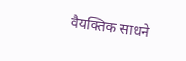वैयक्‍तिक साधने